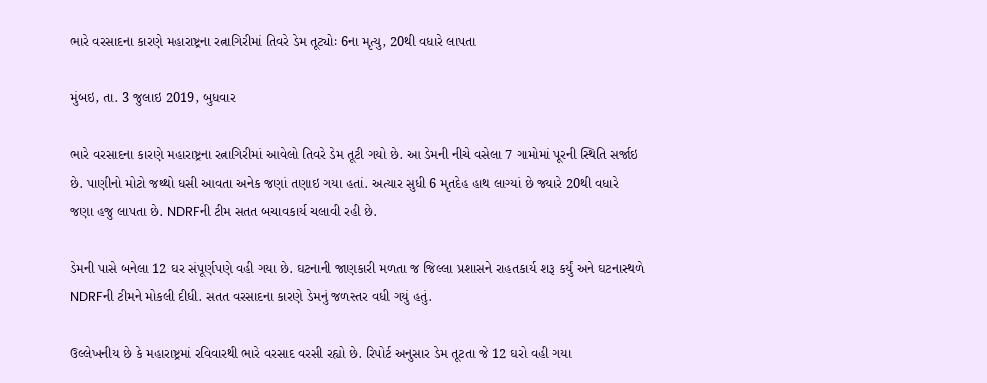ભારે વરસાદના કારણે મહારાષ્ટ્રના રત્નાગિરીમાં તિવરે ડેમ તૂટ્યોઃ 6ના મૃત્યુ, 20થી વધારે લાપતા

મુંબઇ, તા. 3 જુલાઇ 2019, બુધવાર

ભારે વરસાદના કારણે મહારાષ્ટ્રના રત્નાગિરીમાં આવેલો તિવરે ડેમ તૂટી ગયો છે. આ ડેમની નીચે વસેલા 7 ગામોમાં પૂરની સ્થિતિ સર્જાઇ છે. પાણીનો મોટો જથ્થો ધસી આવતા અનેક જણાં તણાઇ ગયા હતાં. અત્યાર સુધી 6 મૃતદેહ હાથ લાગ્યાં છે જ્યારે 20થી વધારે જણા હજુ લાપતા છે. NDRFની ટીમ સતત બચાવકાર્ય ચલાવી રહી છે.

ડેમની પાસે બનેલા 12 ઘર સંપૂર્ણપણે વહી ગયા છે. ઘટનાની જાણકારી મળતા જ જિલ્લા પ્રશાસને રાહતકાર્ય શરૂ કર્યું અને ઘટનાસ્થળે NDRFની ટીમને મોકલી દીધી. સતત વરસાદના કારણે ડેમનું જળસ્તર વધી ગયું હતું.

ઉલ્લેખનીય છે કે મહારાષ્ટ્રમાં રવિવારથી ભારે વરસાદ વરસી રહ્યો છે. રિપોર્ટ અનુસાર ડેમ તૂટતા જે 12 ઘરો વહી ગયા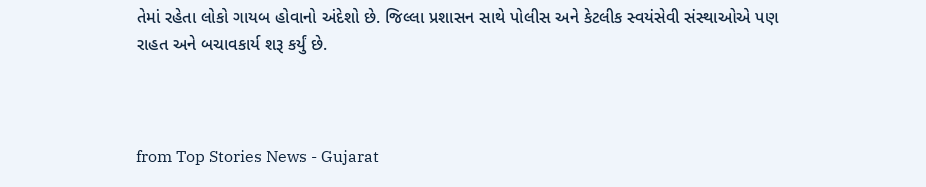તેમાં રહેતા લોકો ગાયબ હોવાનો અંદેશો છે. જિલ્લા પ્રશાસન સાથે પોલીસ અને કેટલીક સ્વયંસેવી સંસ્થાઓએ પણ રાહત અને બચાવકાર્ય શરૂ કર્યું છે.



from Top Stories News - Gujarat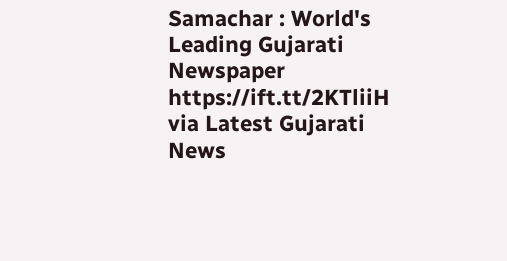Samachar : World's Leading Gujarati Newspaper https://ift.tt/2KTliiH
via Latest Gujarati News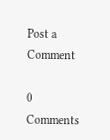Post a Comment

0 Comments